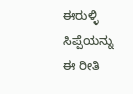ಈರುಳ್ಳಿ ಸಿಪ್ಪೆಯನ್ನು ಈ ರೀತಿ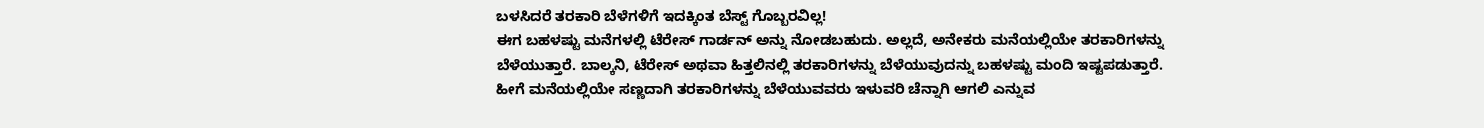ಬಳಸಿದರೆ ತರಕಾರಿ ಬೆಳೆಗಳಿಗೆ ಇದಕ್ಕಿಂತ ಬೆಸ್ಟ್ ಗೊಬ್ಬರವಿಲ್ಲ!
ಈಗ ಬಹಳಷ್ಟು ಮನೆಗಳಲ್ಲಿ ಟೆರೇಸ್ ಗಾರ್ಡನ್ ಅನ್ನು ನೋಡಬಹುದು. ಅಲ್ಲದೆ, ಅನೇಕರು ಮನೆಯಲ್ಲಿಯೇ ತರಕಾರಿಗಳನ್ನು ಬೆಳೆಯುತ್ತಾರೆ. ಬಾಲ್ಕನಿ, ಟೆರೇಸ್ ಅಥವಾ ಹಿತ್ತಲಿನಲ್ಲಿ ತರಕಾರಿಗಳನ್ನು ಬೆಳೆಯುವುದನ್ನು ಬಹಳಷ್ಟು ಮಂದಿ ಇಷ್ಟಪಡುತ್ತಾರೆ. ಹೀಗೆ ಮನೆಯಲ್ಲಿಯೇ ಸಣ್ಣದಾಗಿ ತರಕಾರಿಗಳನ್ನು ಬೆಳೆಯುವವರು ಇಳುವರಿ ಚೆನ್ನಾಗಿ ಆಗಲಿ ಎನ್ನುವ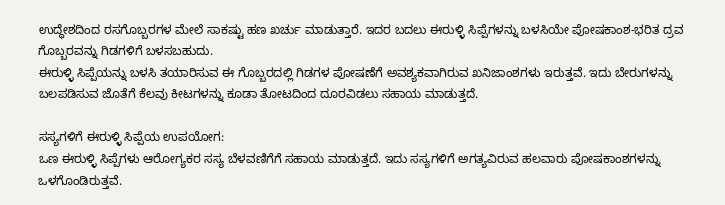ಉದ್ಧೇಶದಿಂದ ರಸಗೊಬ್ಬರಗಳ ಮೇಲೆ ಸಾಕಷ್ಟು ಹಣ ಖರ್ಚು ಮಾಡುತ್ತಾರೆ. ಇದರ ಬದಲು ಈರುಳ್ಳಿ ಸಿಪ್ಪೆಗಳನ್ನು ಬಳಸಿಯೇ ಪೋಷಕಾಂಶ-ಭರಿತ ದ್ರವ ಗೊಬ್ಬರವನ್ನು ಗಿಡಗಳಿಗೆ ಬಳಸಬಹುದು.
ಈರುಳ್ಳಿ ಸಿಪ್ಪೆಯನ್ನು ಬಳಸಿ ತಯಾರಿಸುವ ಈ ಗೊಬ್ಬರದಲ್ಲಿ ಗಿಡಗಳ ಪೋಷಣೆಗೆ ಅವಶ್ಯಕವಾಗಿರುವ ಖನಿಜಾಂಶಗಳು ಇರುತ್ತವೆ. ಇದು ಬೇರುಗಳನ್ನು ಬಲಪಡಿಸುವ ಜೊತೆಗೆ ಕೆಲವು ಕೀಟಗಳನ್ನು ಕೂಡಾ ತೋಟದಿಂದ ದೂರವಿಡಲು ಸಹಾಯ ಮಾಡುತ್ತದೆ.

ಸಸ್ಯಗಳಿಗೆ ಈರುಳ್ಳಿ ಸಿಪ್ಪೆಯ ಉಪಯೋಗ:
ಒಣ ಈರುಳ್ಳಿ ಸಿಪ್ಪೆಗಳು ಆರೋಗ್ಯಕರ ಸಸ್ಯ ಬೆಳವಣಿಗೆಗೆ ಸಹಾಯ ಮಾಡುತ್ತದೆ. ಇದು ಸಸ್ಯಗಳಿಗೆ ಅಗತ್ಯವಿರುವ ಹಲವಾರು ಪೋಷಕಾಂಶಗಳನ್ನು ಒಳಗೊಂಡಿರುತ್ತವೆ.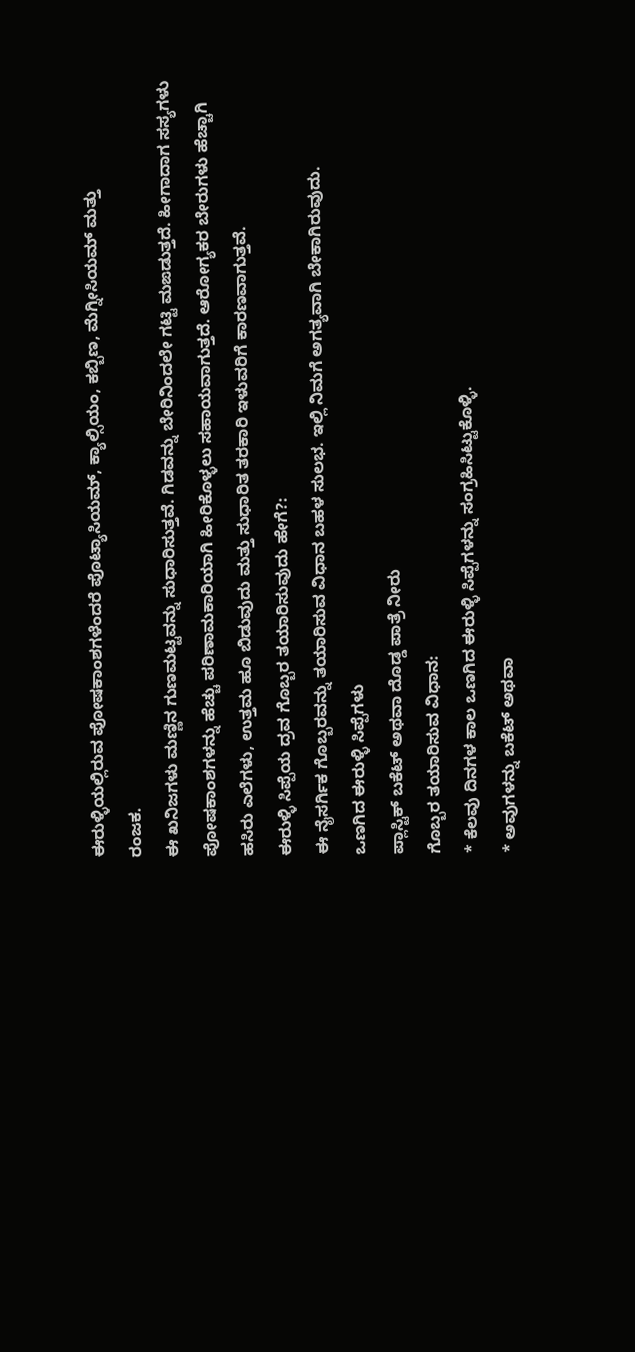ಈರುಳ್ಳಿಯಲ್ಲಿರುವ ಪೋಷಕಾಂಶಗಳೆಂದರೆ ಪೊಟ್ಯಾಸಿಯಮ್, ಕ್ಯಾಲ್ಸಿಯಂ, ಕಬ್ಬಿಣ, ಮೆಗ್ನೀಸಿಯಮ್ ಮತ್ತು
ರಂಜಕ.
ಈ ಖನಿಜಗಳು ಮಣ್ಣಿನ ಗುಣಮಟ್ಟವನ್ನು ಸುಧಾರಿಸುತ್ತವೆ. ಗಿಡವನ್ನು ಬೇರಿನಿಂದಲೇ ಗಟ್ಟಿ ಮಙಡುತ್ತದೆ. ಹೀಗಾದಾಗ ಸಸ್ಯಗಳು ಪೋಷಕಾಂಶಗಳನ್ನು ಹೆಚ್ಚು ಪರಿಣಾಮಕಾರಿಯಾಗಿ ಹೀರಿಕೊಳ್ಳಲು ಸಹಾಯವಾಗುತ್ತದೆ. ಆರೋಗ್ಯಕರ ಬೇರುಗಳು ಹೆಚ್ಚಾಗಿ ಹಸಿರು ಎಲೆಗಳು, ಉತ್ತಮ ಹೂ ಬಿಡುವುದು ಮತ್ತು ಸುಧಾರಿತ ತರಕಾರಿ ಇಳುವರಿಗೆ ಕಾರಣವಾಗುತ್ತವೆ.
ಈರುಳ್ಳಿ ಸಿಪ್ಪೆಯ ದ್ರವ ಗೊಬ್ಬರ ತಯಾರಿಸುವುದು ಹೇಗೆ?:
ಈ ನೈಸರ್ಗಿಕ ಗೊಬ್ಬರವನ್ನು ತಯಾರಿಸುವ ವಿಧಾನ ಬಹಳ ಸುಲಭ. ಇಲ್ಲಿ ನಿಮಗೆ ಅಗತ್ಯವಾಗಿ ಬೇಕಾಗಿರುವುದು.
ಒಣಗಿದ ಈರುಳ್ಳಿ ಸಿಪ್ಪೆಗಳು
ಪ್ಲಾಸ್ಟಿಕ್ ಬಕೆಟ್ ಅಥವಾ ದೊಡ್ಡ ಪಾತ್ರೆ ನೀರು
ಗೊಬ್ಬರ ತಯಾರಿಸುವ ವಿಧಾನ:
* ಕೆಲವು ದಿನಗಳ ಕಾಲ ಒಣಗಿದ ಈರುಳ್ಳಿ ಸಿಪ್ಪೆಗಳನ್ನು ಸಂಗ್ರಹಿಸಿಟ್ಟುಕೊಳ್ಳಿ.
* ಅವುಗಳನ್ನು ಬಕೆಟ್ ಅಥವಾ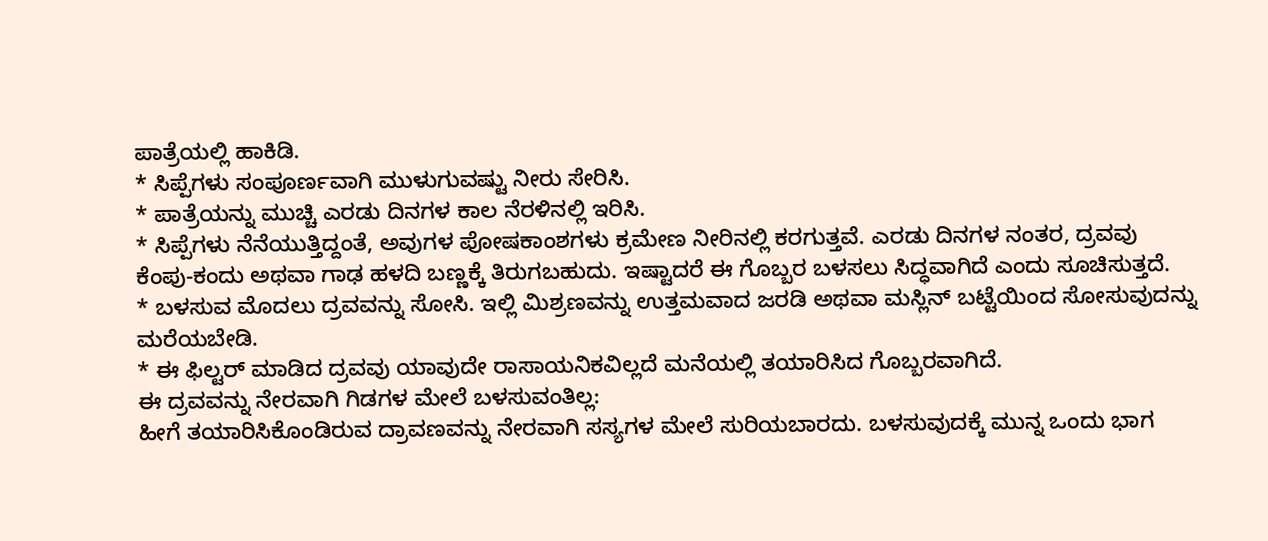ಪಾತ್ರೆಯಲ್ಲಿ ಹಾಕಿಡಿ.
* ಸಿಪ್ಪೆಗಳು ಸಂಪೂರ್ಣವಾಗಿ ಮುಳುಗುವಷ್ಟು ನೀರು ಸೇರಿಸಿ.
* ಪಾತ್ರೆಯನ್ನು ಮುಚ್ಚಿ ಎರಡು ದಿನಗಳ ಕಾಲ ನೆರಳಿನಲ್ಲಿ ಇರಿಸಿ.
* ಸಿಪ್ಪೆಗಳು ನೆನೆಯುತ್ತಿದ್ದಂತೆ, ಅವುಗಳ ಪೋಷಕಾಂಶಗಳು ಕ್ರಮೇಣ ನೀರಿನಲ್ಲಿ ಕರಗುತ್ತವೆ. ಎರಡು ದಿನಗಳ ನಂತರ, ದ್ರವವು ಕೆಂಪು-ಕಂದು ಅಥವಾ ಗಾಢ ಹಳದಿ ಬಣ್ಣಕ್ಕೆ ತಿರುಗಬಹುದು. ಇಷ್ಟಾದರೆ ಈ ಗೊಬ್ಬರ ಬಳಸಲು ಸಿದ್ಧವಾಗಿದೆ ಎಂದು ಸೂಚಿಸುತ್ತದೆ.
* ಬಳಸುವ ಮೊದಲು ದ್ರವವನ್ನು ಸೋಸಿ. ಇಲ್ಲಿ ಮಿಶ್ರಣವನ್ನು ಉತ್ತಮವಾದ ಜರಡಿ ಅಥವಾ ಮಸ್ಲಿನ್ ಬಟ್ಟೆಯಿಂದ ಸೋಸುವುದನ್ನು ಮರೆಯಬೇಡಿ.
* ಈ ಫಿಲ್ಟರ್ ಮಾಡಿದ ದ್ರವವು ಯಾವುದೇ ರಾಸಾಯನಿಕವಿಲ್ಲದೆ ಮನೆಯಲ್ಲಿ ತಯಾರಿಸಿದ ಗೊಬ್ಬರವಾಗಿದೆ.
ಈ ದ್ರವವನ್ನು ನೇರವಾಗಿ ಗಿಡಗಳ ಮೇಲೆ ಬಳಸುವಂತಿಲ್ಲ:
ಹೀಗೆ ತಯಾರಿಸಿಕೊಂಡಿರುವ ದ್ರಾವಣವನ್ನು ನೇರವಾಗಿ ಸಸ್ಯಗಳ ಮೇಲೆ ಸುರಿಯಬಾರದು. ಬಳಸುವುದಕ್ಕೆ ಮುನ್ನ ಒಂದು ಭಾಗ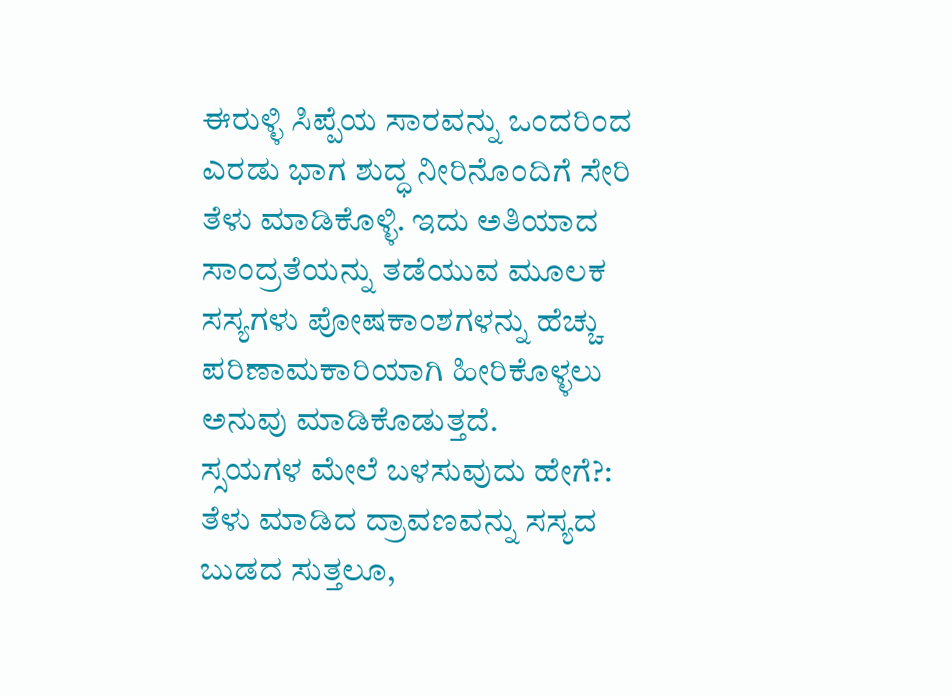ಈರುಳ್ಳಿ ಸಿಪ್ಪೆಯ ಸಾರವನ್ನು ಒಂದರಿಂದ ಎರಡು ಭಾಗ ಶುದ್ಧ ನೀರಿನೊಂದಿಗೆ ಸೇರಿ ತೆಳು ಮಾಡಿಕೊಳ್ಳಿ. ಇದು ಅತಿಯಾದ ಸಾಂದ್ರತೆಯನ್ನು ತಡೆಯುವ ಮೂಲಕ ಸಸ್ಯಗಳು ಪೋಷಕಾಂಶಗಳನ್ನು ಹೆಚ್ಚು ಪರಿಣಾಮಕಾರಿಯಾಗಿ ಹೀರಿಕೊಳ್ಳಲು ಅನುವು ಮಾಡಿಕೊಡುತ್ತದೆ.
ಸ್ಸಯಗಳ ಮೇಲೆ ಬಳಸುವುದು ಹೇಗೆ?:
ತೆಳು ಮಾಡಿದ ದ್ರಾವಣವನ್ನು ಸಸ್ಯದ ಬುಡದ ಸುತ್ತಲೂ,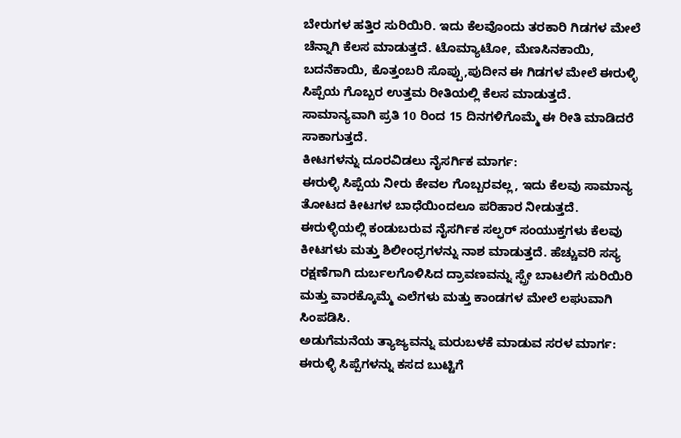ಬೇರುಗಳ ಹತ್ತಿರ ಸುರಿಯಿರಿ. ಇದು ಕೆಲವೊಂದು ತರಕಾರಿ ಗಿಡಗಳ ಮೇಲೆ ಚೆನ್ನಾಗಿ ಕೆಲಸ ಮಾಡುತ್ತದೆ. ಟೊಮ್ಯಾಟೋ, ಮೆಣಸಿನಕಾಯಿ, ಬದನೆಕಾಯಿ, ಕೊತ್ತಂಬರಿ ಸೊಪ್ಪು,ಪುದೀನ ಈ ಗಿಡಗಳ ಮೇಲೆ ಈರುಳ್ಳಿ ಸಿಪ್ಪೆಯ ಗೊಬ್ಬರ ಉತ್ತಮ ರೀತಿಯಲ್ಲಿ ಕೆಲಸ ಮಾಡುತ್ತದೆ. ಸಾಮಾನ್ಯವಾಗಿ ಪ್ರತಿ 10 ರಿಂದ 15 ದಿನಗಳಿಗೊಮ್ಮೆ ಈ ರೀತಿ ಮಾಡಿದರೆ ಸಾಕಾಗುತ್ತದೆ.
ಕೀಟಗಳನ್ನು ದೂರವಿಡಲು ನೈಸರ್ಗಿಕ ಮಾರ್ಗ:
ಈರುಳ್ಳಿ ಸಿಪ್ಪೆಯ ನೀರು ಕೇವಲ ಗೊಬ್ಬರವಲ್ಲ, ಇದು ಕೆಲವು ಸಾಮಾನ್ಯ ತೋಟದ ಕೀಟಗಳ ಬಾಧೆಯಿಂದಲೂ ಪರಿಹಾರ ನೀಡುತ್ತದೆ. ಈರುಳ್ಳಿಯಲ್ಲಿ ಕಂಡುಬರುವ ನೈಸರ್ಗಿಕ ಸಲ್ಫರ್ ಸಂಯುಕ್ತಗಳು ಕೆಲವು ಕೀಟಗಳು ಮತ್ತು ಶಿಲೀಂಧ್ರಗಳನ್ನು ನಾಶ ಮಾಡುತ್ತದೆ. ಹೆಚ್ಚುವರಿ ಸಸ್ಯ ರಕ್ಷಣೆಗಾಗಿ ದುರ್ಬಲಗೊಳಿಸಿದ ದ್ರಾವಣವನ್ನು ಸ್ಪ್ರೇ ಬಾಟಲಿಗೆ ಸುರಿಯಿರಿ ಮತ್ತು ವಾರಕ್ಕೊಮ್ಮೆ ಎಲೆಗಳು ಮತ್ತು ಕಾಂಡಗಳ ಮೇಲೆ ಲಘುವಾಗಿ ಸಿಂಪಡಿಸಿ.
ಅಡುಗೆಮನೆಯ ತ್ಯಾಜ್ಯವನ್ನು ಮರುಬಳಕೆ ಮಾಡುವ ಸರಳ ಮಾರ್ಗ:
ಈರುಳ್ಳಿ ಸಿಪ್ಪೆಗಳನ್ನು ಕಸದ ಬುಟ್ಟಿಗೆ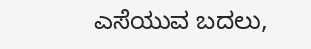ಎಸೆಯುವ ಬದಲು,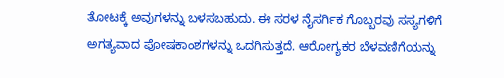ತೋಟಕ್ಕೆ ಅವುಗಳನ್ನು ಬಳಸಬಹುದು. ಈ ಸರಳ ನೈಸರ್ಗಿಕ ಗೊಬ್ಬರವು ಸಸ್ಯಗಳಿಗೆ ಅಗತ್ಯವಾದ ಪೋಷಕಾಂಶಗಳನ್ನು ಒದಗಿಸುತ್ತದೆ. ಆರೋಗ್ಯಕರ ಬೆಳವಣಿಗೆಯನ್ನು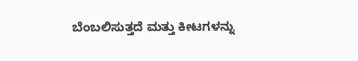ಬೆಂಬಲಿಸುತ್ತದೆ ಮತ್ತು ಕೀಟಗಳನ್ನು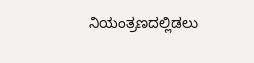ನಿಯಂತ್ರಣದಲ್ಲಿಡಲು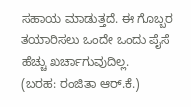ಸಹಾಯ ಮಾಡುತ್ತದೆ. ಈ ಗೊಬ್ಬರ ತಯಾರಿಸಲು ಒಂದೇ ಒಂದು ಪೈಸೆ ಹೆಚ್ಚು ಖರ್ಚಾಗುವುದಿಲ್ಲ.
(ಬರಹ: ರಂಜಿತಾ ಆರ್.ಕೆ.)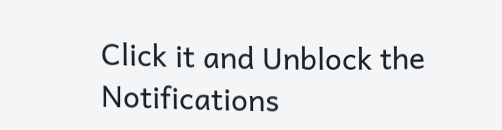Click it and Unblock the Notifications